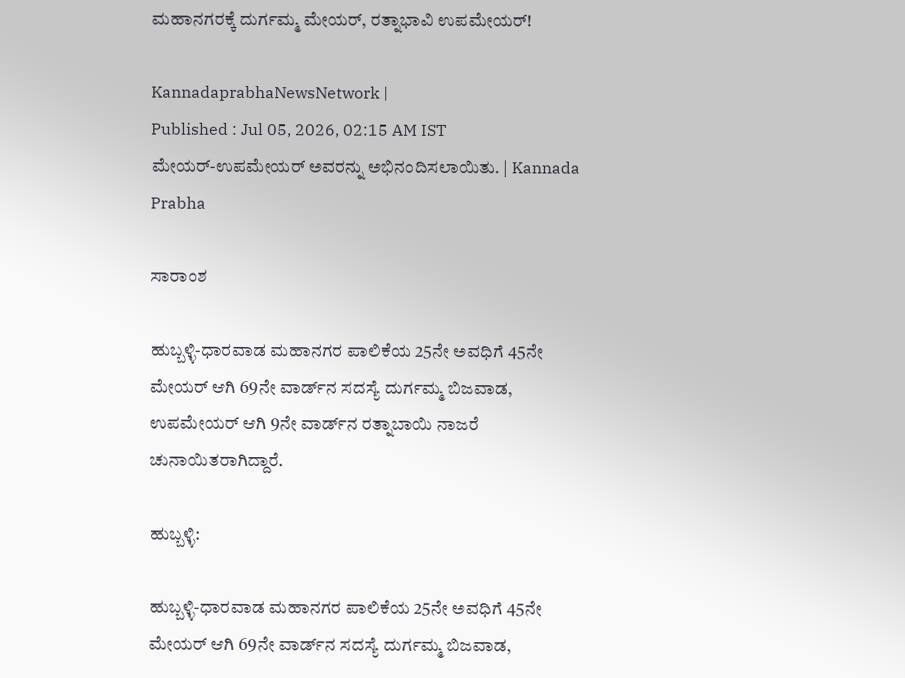ಮಹಾನಗರಕ್ಕೆ ದುರ್ಗಮ್ಮ ಮೇಯರ್‌, ರತ್ನಾಭಾವಿ ಉಪಮೇಯರ್‌!

KannadaprabhaNewsNetwork |
Published : Jul 05, 2026, 02:15 AM IST
ಮೇಯರ್‌-ಉಪಮೇಯರ್‌ ಅವರನ್ನು ಅಭಿನಂದಿಸಲಾಯಿತು. | Kannada Prabha

ಸಾರಾಂಶ

ಹುಬ್ಬಳ್ಳಿ-ಧಾರವಾಡ ಮಹಾನಗರ ಪಾಲಿಕೆಯ 25ನೇ ಅವಧಿಗೆ 45ನೇ ಮೇಯರ್‌ ಆಗಿ 69ನೇ ವಾರ್ಡ್‌ನ ಸದಸ್ಯೆ ದುರ್ಗಮ್ಮ ಬಿಜವಾಡ, ಉಪಮೇಯರ್‌ ಆಗಿ 9ನೇ ವಾರ್ಡ್‌ನ ರತ್ನಾಬಾಯಿ ನಾಜರೆ ಚುನಾಯಿತರಾಗಿದ್ದಾರೆ.

ಹುಬ್ಬಳ್ಳಿ:

ಹುಬ್ಬಳ್ಳಿ-ಧಾರವಾಡ ಮಹಾನಗರ ಪಾಲಿಕೆಯ 25ನೇ ಅವಧಿಗೆ 45ನೇ ಮೇಯರ್‌ ಆಗಿ 69ನೇ ವಾರ್ಡ್‌ನ ಸದಸ್ಯೆ ದುರ್ಗಮ್ಮ ಬಿಜವಾಡ,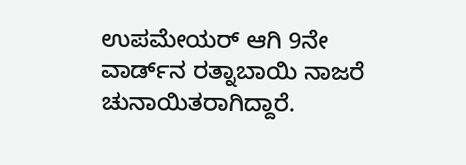ಉಪಮೇಯರ್‌ ಆಗಿ 9ನೇ ವಾರ್ಡ್‌ನ ರತ್ನಾಬಾಯಿ ನಾಜರೆ ಚುನಾಯಿತರಾಗಿದ್ದಾರೆ.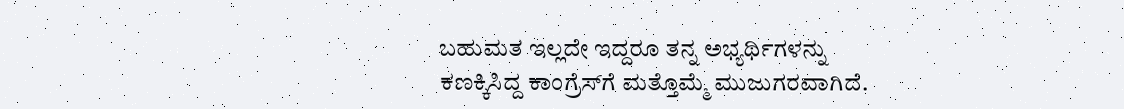ಬಹುಮತ ಇಲ್ಲದೇ ಇದ್ದರೂ ತನ್ನ ಅಭ್ಯರ್ಥಿಗಳನ್ನು ಕಣಕ್ಕಿಸಿದ್ದ ಕಾಂಗ್ರೆಸ್‌ಗೆ ಮತ್ತೊಮ್ಮೆ ಮುಜುಗರವಾಗಿದೆ.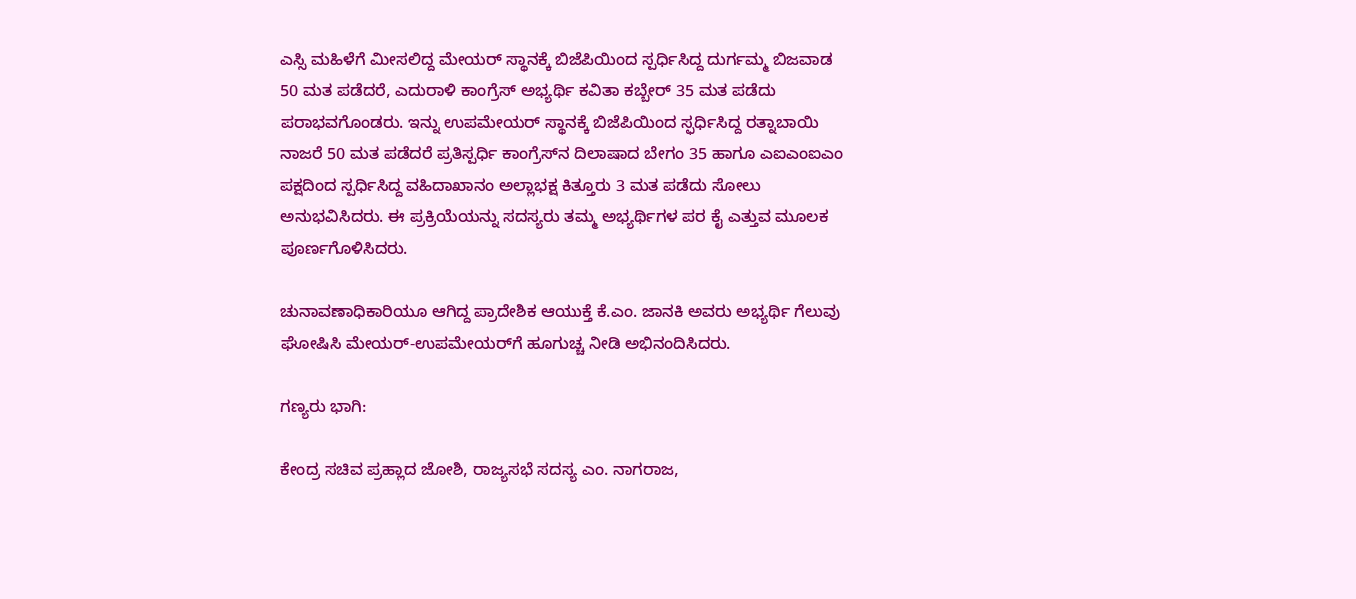ಎಸ್ಸಿ ಮಹಿಳೆಗೆ ಮೀಸಲಿದ್ದ ಮೇಯರ್‌ ಸ್ಥಾನಕ್ಕೆ ಬಿಜೆಪಿಯಿಂದ ಸ್ಪರ್ಧಿಸಿದ್ದ ದುರ್ಗಮ್ಮ ಬಿಜವಾಡ 50 ಮತ ಪಡೆದರೆ, ಎದುರಾಳಿ ಕಾಂಗ್ರೆಸ್‌ ಅಭ್ಯರ್ಥಿ ಕವಿತಾ ಕಬ್ಬೇರ್‌ 35 ಮತ ಪಡೆದು ಪರಾಭವಗೊಂಡರು. ಇನ್ನು ಉಪಮೇಯರ್‌ ಸ್ಥಾನಕ್ಕೆ ಬಿಜೆಪಿಯಿಂದ ಸ್ಫರ್ಧಿಸಿದ್ದ ರತ್ನಾಬಾಯಿ ನಾಜರೆ 50 ಮತ ಪಡೆದರೆ ಪ್ರತಿಸ್ಪರ್ಧಿ ಕಾಂಗ್ರೆಸ್‌ನ ದಿಲಾಷಾದ ಬೇಗಂ 35 ಹಾಗೂ ಎಐಎಂಐಎಂ ಪಕ್ಷದಿಂದ ಸ್ಪರ್ಧಿಸಿದ್ದ ವಹಿದಾಖಾನಂ ಅಲ್ಲಾಭಕ್ಷ ಕಿತ್ತೂರು 3 ಮತ ಪಡೆದು ಸೋಲು ಅನುಭವಿಸಿದರು. ಈ ಪ್ರಕ್ರಿಯೆಯನ್ನು ಸದಸ್ಯರು ತಮ್ಮ ಅಭ್ಯರ್ಥಿಗಳ ಪರ ಕೈ ಎತ್ತುವ ಮೂಲಕ ಪೂರ್ಣಗೊಳಿಸಿದರು.

ಚುನಾವಣಾಧಿಕಾರಿಯೂ ಆಗಿದ್ದ ಪ್ರಾದೇಶಿಕ ಆಯುಕ್ತೆ ಕೆ.ಎಂ. ಜಾನಕಿ ಅವರು ಅಭ್ಯರ್ಥಿ ಗೆಲುವು ಘೋಷಿಸಿ ಮೇಯರ್‌-ಉಪಮೇಯರ್‌ಗೆ ಹೂಗುಚ್ಚ ನೀಡಿ ಅಭಿನಂದಿಸಿದರು.

ಗಣ್ಯರು ಭಾಗಿ:

ಕೇಂದ್ರ ಸಚಿವ ಪ್ರಹ್ಲಾದ ಜೋಶಿ, ರಾಜ್ಯಸಭೆ ಸದಸ್ಯ ಎಂ. ನಾಗರಾಜ,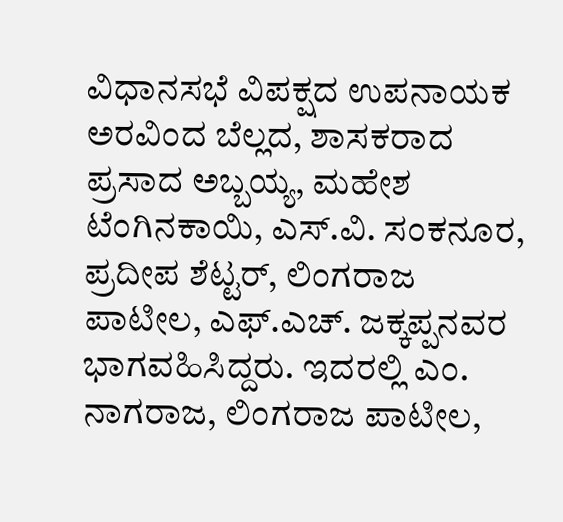ವಿಧಾನಸಭೆ ವಿಪಕ್ಷದ ಉಪನಾಯಕ ಅರವಿಂದ ಬೆಲ್ಲದ, ಶಾಸಕರಾದ ಪ್ರಸಾದ ಅಬ್ಬಯ್ಯ, ಮಹೇಶ ಟೆಂಗಿನಕಾಯಿ, ಎಸ್‌.ವಿ. ಸಂಕನೂರ, ಪ್ರದೀಪ ಶೆಟ್ಟರ್‌, ಲಿಂಗರಾಜ ಪಾಟೀಲ, ಎಫ್‌.ಎಚ್‌. ಜಕ್ಕಪ್ಪನವರ ಭಾಗವಹಿಸಿದ್ದರು. ಇದರಲ್ಲಿ ಎಂ. ನಾಗರಾಜ, ಲಿಂಗರಾಜ ಪಾಟೀಲ,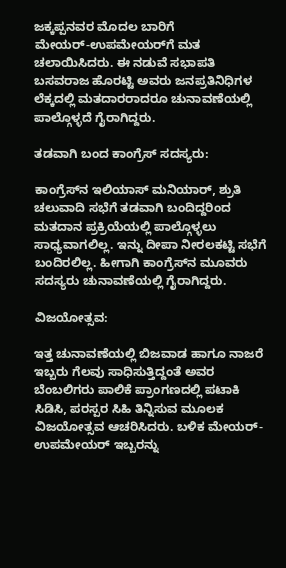ಜಕ್ಕಪ್ಪನವರ ಮೊದಲ ಬಾರಿಗೆ ಮೇಯರ್‌-ಉಪಮೇಯರ್‌ಗೆ ಮತ ಚಲಾಯಿಸಿದರು. ಈ ನಡುವೆ ಸಭಾಪತಿ ಬಸವರಾಜ ಹೊರಟ್ಟಿ ಅವರು ಜನಪ್ರತಿನಿಧಿಗಳ ಲೆಕ್ಕದಲ್ಲಿ ಮತದಾರರಾದರೂ ಚುನಾವಣೆಯಲ್ಲಿ ಪಾಲ್ಗೊಳ್ಳದೆ ಗೈರಾಗಿದ್ದರು.

ತಡವಾಗಿ ಬಂದ ಕಾಂಗ್ರೆಸ್‌ ಸದಸ್ಯರು:

ಕಾಂಗ್ರೆಸ್‌ನ ಇಲಿಯಾಸ್‌ ಮನಿಯಾರ್‌, ಶ್ರುತಿ ಚಲುವಾದಿ ಸಭೆಗೆ ತಡವಾಗಿ ಬಂದಿದ್ದರಿಂದ ಮತದಾನ ಪ್ರಕ್ರಿಯೆಯಲ್ಲಿ ಪಾಲ್ಗೊಳ್ಳಲು ಸಾಧ್ಯವಾಗಲಿಲ್ಲ. ಇನ್ನು ದೀಪಾ ನೀರಲಕಟ್ಟಿ ಸಭೆಗೆ ಬಂದಿರಲಿಲ್ಲ. ಹೀಗಾಗಿ ಕಾಂಗ್ರೆಸ್‌ನ ಮೂವರು ಸದಸ್ಯರು ಚುನಾವಣೆಯಲ್ಲಿ ಗೈರಾಗಿದ್ದರು.

ವಿಜಯೋತ್ಸವ:

ಇತ್ತ ಚುನಾವಣೆಯಲ್ಲಿ ಬಿಜವಾಡ ಹಾಗೂ ನಾಜರೆ ಇಬ್ಬರು ಗೆಲವು ಸಾಧಿಸುತ್ತಿದ್ದಂತೆ ಅವರ ಬೆಂಬಲಿಗರು ಪಾಲಿಕೆ ಪ್ರಾಂಗಣದಲ್ಲಿ ಪಟಾಕಿ ಸಿಡಿಸಿ, ಪರಸ್ಪರ ಸಿಹಿ ತಿನ್ನಿಸುವ ಮೂಲಕ ವಿಜಯೋತ್ಸವ ಆಚರಿಸಿದರು. ಬಳಿಕ ಮೇಯರ್‌- ಉಪಮೇಯರ್‌ ಇಬ್ಬರನ್ನು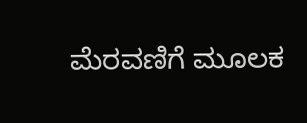ಮೆರವಣಿಗೆ ಮೂಲಕ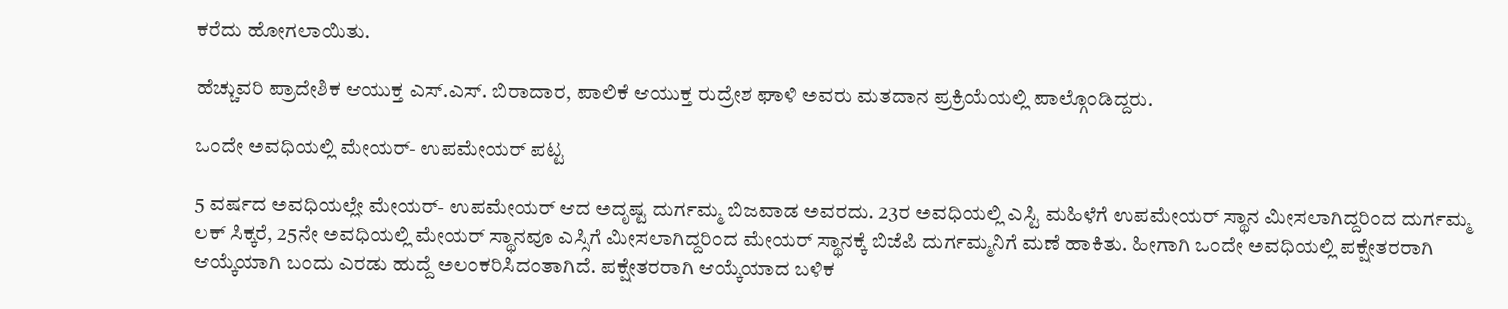ಕರೆದು ಹೋಗಲಾಯಿತು.

ಹೆಚ್ಚುವರಿ ಪ್ರಾದೇಶಿಕ ಆಯುಕ್ತ ಎಸ್.ಎಸ್. ಬಿರಾದಾರ, ಪಾಲಿಕೆ ಆಯುಕ್ತ ರುದ್ರೇಶ ಘಾಳಿ ಅವರು ಮತದಾನ ಪ್ರಕ್ರಿಯೆಯಲ್ಲಿ ಪಾಲ್ಗೊಂಡಿದ್ದರು.

ಒಂದೇ ಅವಧಿಯಲ್ಲಿ ಮೇಯರ್‌- ಉಪಮೇಯರ್‌ ಪಟ್ಟ

5 ವರ್ಷದ ಅವಧಿಯಲ್ಲೇ ಮೇಯರ್‌- ಉಪಮೇಯರ್‌ ಆದ ಅದೃಷ್ಟ ದುರ್ಗಮ್ಮ ಬಿಜವಾಡ ಅವರದು. 23ರ ಅವಧಿಯಲ್ಲಿ ಎಸ್ಟಿ ಮಹಿಳೆಗೆ ಉಪಮೇಯರ್‌ ಸ್ಥಾನ ಮೀಸಲಾಗಿದ್ದರಿಂದ ದುರ್ಗಮ್ಮ ಲಕ್‌ ಸಿಕ್ಕರೆ, 25ನೇ ಅವಧಿಯಲ್ಲಿ ಮೇಯರ್‌ ಸ್ಥಾನವೂ ಎಸ್ಸಿಗೆ ಮೀಸಲಾಗಿದ್ದರಿಂದ ಮೇಯರ್‌ ಸ್ಥಾನಕ್ಕೆ ಬಿಜೆಪಿ ದುರ್ಗಮ್ಮನಿಗೆ ಮಣೆ ಹಾಕಿತು. ಹೀಗಾಗಿ ಒಂದೇ ಅವಧಿಯಲ್ಲಿ ಪಕ್ಷೇತರರಾಗಿ ಆಯ್ಕೆಯಾಗಿ ಬಂದು ಎರಡು ಹುದ್ದೆ ಅಲಂಕರಿಸಿದಂತಾಗಿದೆ. ಪಕ್ಷೇತರರಾಗಿ ಆಯ್ಕೆಯಾದ ಬಳಿಕ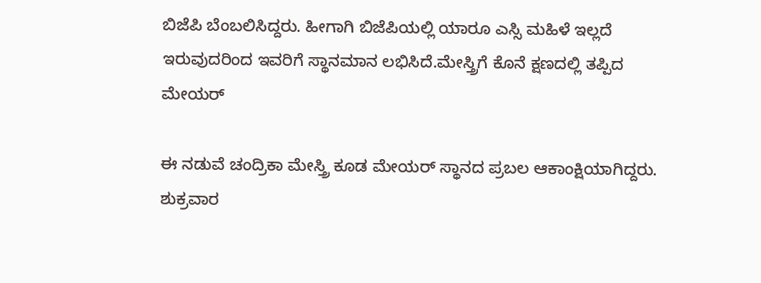ಬಿಜೆಪಿ ಬೆಂಬಲಿಸಿದ್ದರು. ಹೀಗಾಗಿ ಬಿಜೆಪಿಯಲ್ಲಿ ಯಾರೂ ಎಸ್ಸಿ ಮಹಿಳೆ ಇಲ್ಲದೆ ಇರುವುದರಿಂದ ಇವರಿಗೆ ಸ್ಥಾನಮಾನ ಲಭಿಸಿದೆ.ಮೇಸ್ತ್ರಿಗೆ ಕೊನೆ ಕ್ಷಣದಲ್ಲಿ ತಪ್ಪಿದ ಮೇಯರ್‌

ಈ ನಡುವೆ ಚಂದ್ರಿಕಾ ಮೇಸ್ತ್ರಿ ಕೂಡ ಮೇಯರ್‌ ಸ್ಥಾನದ ಪ್ರಬಲ ಆಕಾಂಕ್ಷಿಯಾಗಿದ್ದರು. ಶುಕ್ರವಾರ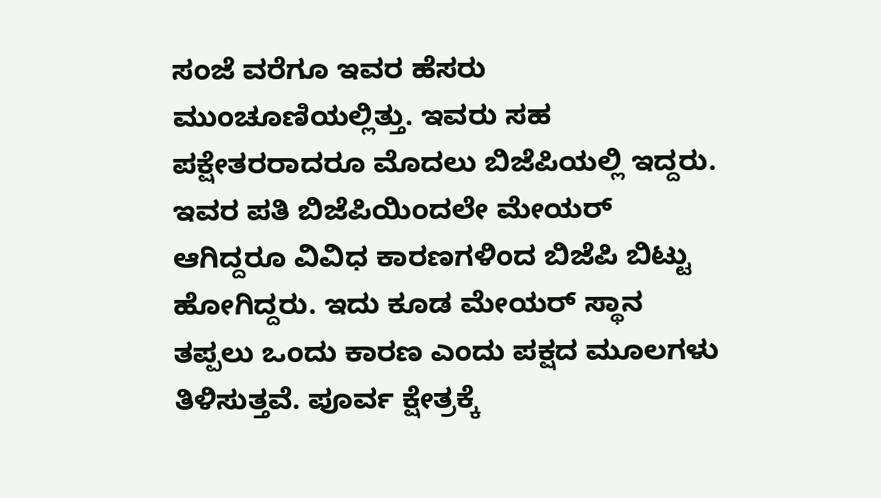ಸಂಜೆ ವರೆಗೂ ಇವರ ಹೆಸರು ಮುಂಚೂಣಿಯಲ್ಲಿತ್ತು. ಇವರು ಸಹ ಪಕ್ಷೇತರರಾದರೂ ಮೊದಲು ಬಿಜೆಪಿಯಲ್ಲಿ ಇದ್ದರು. ಇವರ ಪತಿ ಬಿಜೆಪಿಯಿಂದಲೇ ಮೇಯರ್‌ ಆಗಿದ್ದರೂ ವಿವಿಧ ಕಾರಣಗಳಿಂದ ಬಿಜೆಪಿ ಬಿಟ್ಟು ಹೋಗಿದ್ದರು. ಇದು ಕೂಡ ಮೇಯರ್‌ ಸ್ಥಾನ ತಪ್ಪಲು ಒಂದು ಕಾರಣ ಎಂದು ಪಕ್ಷದ ಮೂಲಗಳು ತಿಳಿಸುತ್ತವೆ. ಪೂರ್ವ ಕ್ಷೇತ್ರಕ್ಕೆ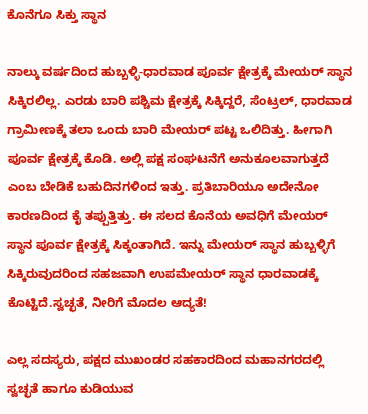ಕೊನೆಗೂ ಸಿಕ್ತು ಸ್ಥಾನ

ನಾಲ್ಕು ವರ್ಷದಿಂದ ಹುಬ್ಬಳ್ಳಿ-ಧಾರವಾಡ ಪೂರ್ವ ಕ್ಷೇತ್ರಕ್ಕೆ ಮೇಯರ್‌ ಸ್ಥಾನ ಸಿಕ್ಕಿರಲಿಲ್ಲ. ಎರಡು ಬಾರಿ ಪಶ್ಚಿಮ ಕ್ಷೇತ್ರಕ್ಕೆ ಸಿಕ್ಕಿದ್ದರೆ, ಸೆಂಟ್ರಲ್‌, ಧಾರವಾಡ ಗ್ರಾಮೀಣಕ್ಕೆ ತಲಾ ಒಂದು ಬಾರಿ ಮೇಯರ್‌ ಪಟ್ಟ ಒಲಿದಿತ್ತು. ಹೀಗಾಗಿ ಪೂರ್ವ ಕ್ಷೇತ್ರಕ್ಕೆ ಕೊಡಿ. ಅಲ್ಲಿ ಪಕ್ಷ ಸಂಘಟನೆಗೆ ಅನುಕೂಲವಾಗುತ್ತದೆ ಎಂಬ ಬೇಡಿಕೆ ಬಹುದಿನಗಳಿಂದ ಇತ್ತು. ಪ್ರತಿಬಾರಿಯೂ ಅದೇನೋ ಕಾರಣದಿಂದ ಕೈ ತಪ್ಪುತ್ತಿತ್ತು. ಈ ಸಲದ ಕೊನೆಯ ಅವಧಿಗೆ ಮೇಯರ್‌ ಸ್ಥಾನ ಪೂರ್ವ ಕ್ಷೇತ್ರಕ್ಕೆ ಸಿಕ್ಕಂತಾಗಿದೆ. ಇನ್ನು ಮೇಯರ್‌ ಸ್ಥಾನ ಹುಬ್ಬಳ್ಳಿಗೆ ಸಿಕ್ಕಿರುವುದರಿಂದ ಸಹಜವಾಗಿ ಉಪಮೇಯರ್‌ ಸ್ಥಾನ ಧಾರವಾಡಕ್ಕೆ ಕೊಟ್ಟಿದೆ.ಸ್ವಚ್ಛತೆ, ನೀರಿಗೆ ಮೊದಲ ಆದ್ಯತೆ!

ಎಲ್ಲ ಸದಸ್ಯರು, ಪಕ್ಷದ ಮುಖಂಡರ ಸಹಕಾರದಿಂದ ಮಹಾನಗರದಲ್ಲಿ ಸ್ವಚ್ಛತೆ ಹಾಗೂ ಕುಡಿಯುವ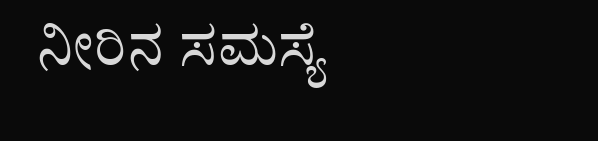ನೀರಿನ ಸಮಸ್ಯೆ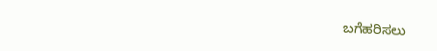ಬಗೆಹರಿಸಲು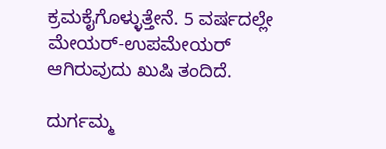ಕ್ರಮಕೈಗೊಳ್ಳುತ್ತೇನೆ. 5 ವರ್ಷದಲ್ಲೇ ಮೇಯರ್‌-ಉಪಮೇಯರ್‌ ಆಗಿರುವುದು ಖುಷಿ ತಂದಿದೆ.

ದುರ್ಗಮ್ಮ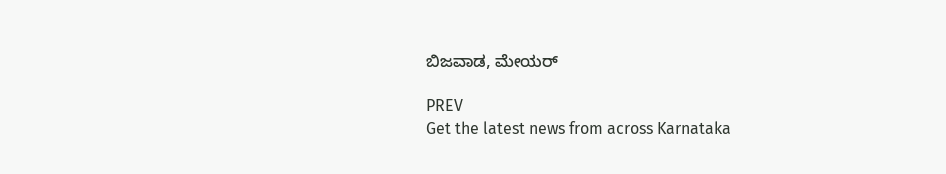ಬಿಜವಾಡ, ಮೇಯರ್‌

PREV
Get the latest news from across Karnataka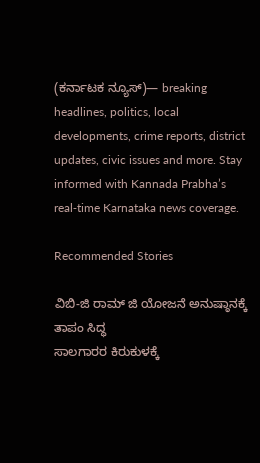(ಕರ್ನಾಟಕ ನ್ಯೂಸ್)— breaking headlines, politics, local developments, crime reports, district updates, civic issues and more. Stay informed with Kannada Prabha’s real‑time Karnataka news coverage.

Recommended Stories

ವಿಬಿ-ಜಿ ರಾಮ್ ಜಿ ಯೋಜನೆ ಅನುಷ್ಠಾನಕ್ಕೆ ತಾಪಂ ಸಿದ್ಧ
ಸಾಲಗಾರರ ಕಿರುಕುಳಕ್ಕೆ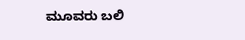ಮೂವರು ಬಲಿ